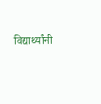विद्यार्थ्यांनी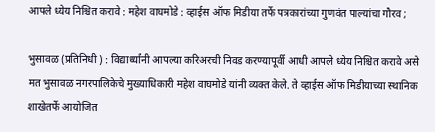आपले ध्येय निश्चित करावे : महेश वाघमोडे : व्हाईस ऑफ मिडीया तर्फे पत्रकारांच्या गुणवंत पाल्यांचा गौरव ;

भुसावळ (प्रतिनिधी ) : विद्यार्थ्यांनी आपल्या करिअरची निवड करण्यापूर्वी आधी आपले ध्येय निश्चित करावे असे मत भुसावळ नगरपालिकेचे मुख्याधिकारी महेश वाघमोडे यांनी व्यक्त केले. ते व्हाईस ऑफ मिडीयाच्या स्थानिक शाखेतर्फे आयोजित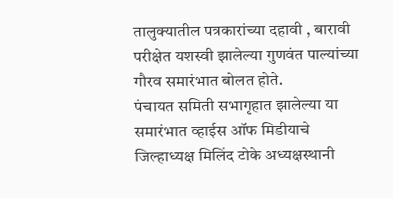तालुक्यातील पत्रकारांच्या दहावी , बारावी परीक्षेत यशस्वी झालेल्या गुणवंत पाल्यांच्या गौरव समारंभात बोलत होते.
पंचायत समिती सभागृहात झालेल्या या समारंभात व्हाईस ऑफ मिडीयाचे जिल्हाध्यक्ष मिलिंद टोके अध्यक्षस्थानी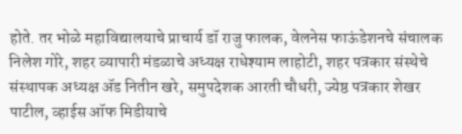होते. तर भोळे महाविद्यालयाचे प्राचार्य डॉ राजु फालक, वेलनेस फाऊंडेशनचे संचालक निलेश गोरे, शहर व्यापारी मंडळाचे अध्यक्ष राधेश्याम लाहोटी, शहर पत्रकार संस्थेचे संस्थापक अध्यक्ष ॲड नितीन खरे, समुपदेशक आरती चौधरी, ज्येष्ठ पत्रकार शेखर पाटील, व्हाईस ऑफ मिडीयाचे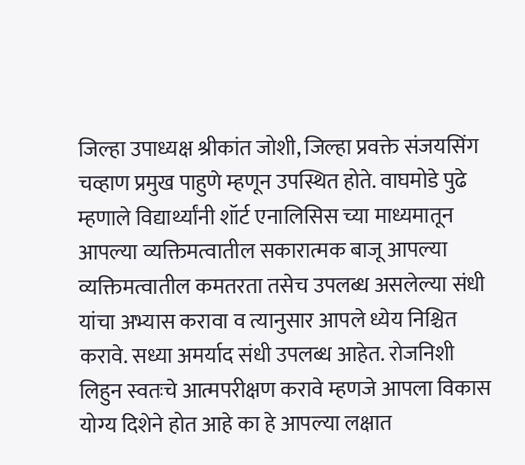जिल्हा उपाध्यक्ष श्रीकांत जोशी, जिल्हा प्रवक्ते संजयसिंग चव्हाण प्रमुख पाहुणे म्हणून उपस्थित होते. वाघमोडे पुढे म्हणाले विद्यार्थ्यांनी शॉर्ट एनालिसिस च्या माध्यमातून आपल्या व्यक्तिमत्वातील सकारात्मक बाजू आपल्या व्यक्तिमत्वातील कमतरता तसेच उपलब्ध असलेल्या संधी यांचा अभ्यास करावा व त्यानुसार आपले ध्येय निश्चित करावे. सध्या अमर्याद संधी उपलब्ध आहेत. रोजनिशी लिहुन स्वतःचे आत्मपरीक्षण करावे म्हणजे आपला विकास योग्य दिशेने होत आहे का हे आपल्या लक्षात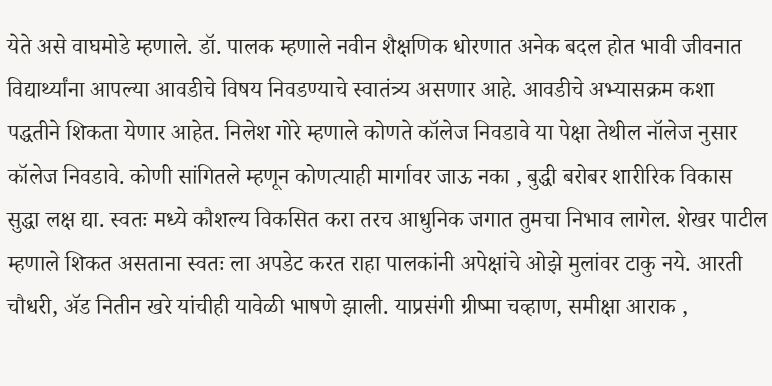येते असे वाघमोडे म्हणाले. डॉ. पालक म्हणाले नवीन शैक्षणिक धोरणात अनेक बदल होत भावी जीवनात विद्यार्थ्यांना आपल्या आवडीचे विषय निवडण्याचे स्वातंत्र्य असणार आहे. आवडीचे अभ्यासक्रम कशा पद्धतीने शिकता येणार आहेत. निलेश गोरे म्हणाले कोणते कॉलेज निवडावे या पेक्षा तेथील नॉलेज नुसार कॉलेज निवडावे. कोणी सांगितले म्हणून कोणत्याही मार्गावर जाऊ नका , बुद्धी बरोबर शारीरिक विकास सुद्धा लक्ष द्या. स्वतः मध्ये कौशल्य विकसित करा तरच आधुनिक जगात तुमचा निभाव लागेल. शेखर पाटील म्हणाले शिकत असताना स्वतः ला अपडेट करत राहा पालकांनी अपेक्षांचे ओझे मुलांवर टाकु नये. आरती चौधरी, ॲड नितीन खरे यांचीही यावेळी भाषणे झाली. याप्रसंगी ग्रीष्मा चव्हाण, समीक्षा आराक ,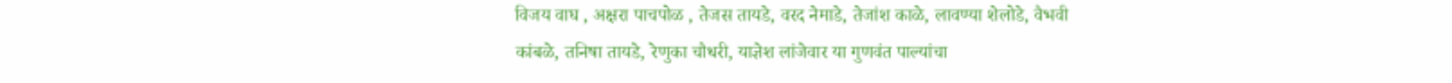विजय वाघ , अक्षरा पाचपोळ , तेजस तायडे, वरद नेमाडे, तेजांश काळे, लावण्या शेलोडे, वैभवी कांबळे, तनिषा तायडे, रेणुका चौधरी, याज्ञेश लांजेवार या गुणवंत पाल्यांचा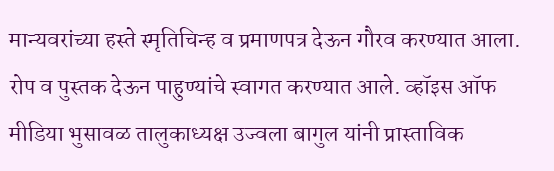मान्यवरांच्या हस्ते स्मृतिचिन्ह व प्रमाणपत्र देऊन गौरव करण्यात आला. रोप व पुस्तक देऊन पाहुण्यांचे स्वागत करण्यात आले. व्हॉइस ऑफ मीडिया भुसावळ तालुकाध्यक्ष उज्वला बागुल यांनी प्रास्ताविक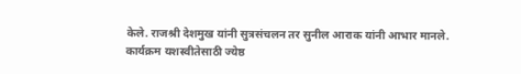केले. राजश्री देशमुख यांनी सुत्रसंचलन तर सुनील आराक यांनी आभार मानले.
कार्यक्रम यशस्वीतेसाठी ज्येष्ठ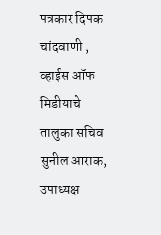पत्रकार दिपक चांदवाणी , व्हाईस ऑफ मिडीयाचे तालुका सचिव सुनील आराक, उपाध्यक्ष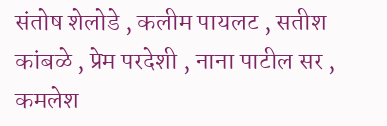संतोष शेलोडे , कलीम पायलट , सतीश कांबळे , प्रेम परदेशी , नाना पाटील सर , कमलेश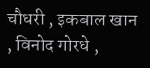चौधरी , इकबाल खान , विनोद गोरधे ,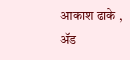आकाश ढाके , ॲड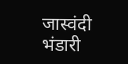जास्वंदी भंडारी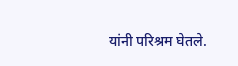यांनी परिश्रम घेतले.